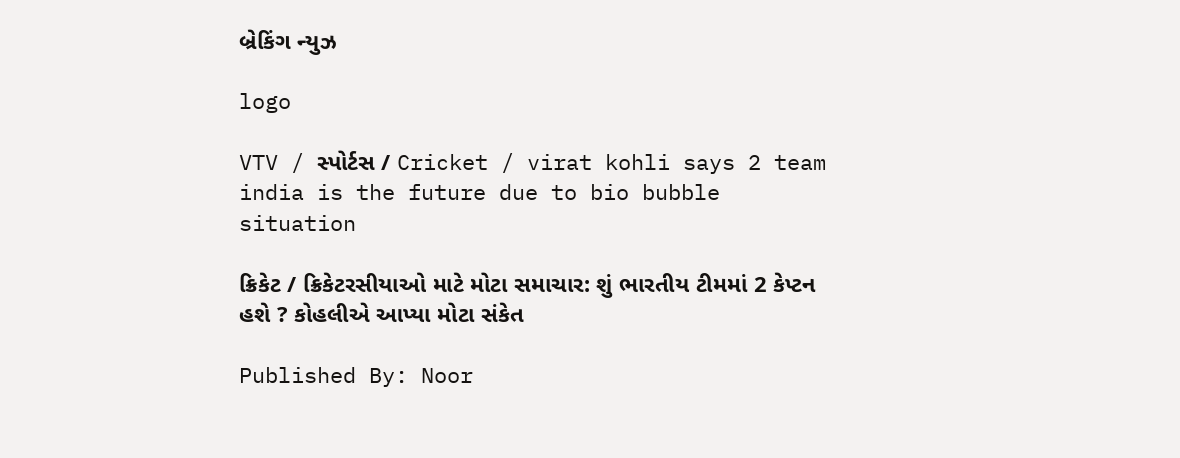બ્રેકિંગ ન્યુઝ

logo

VTV / સ્પોર્ટસ / Cricket / virat kohli says 2 team india is the future due to bio bubble situation

ક્રિકેટ / ક્રિકેટરસીયાઓ માટે મોટા સમાચાર: શું ભારતીય ટીમમાં 2 કેપ્ટન હશે ? કોહલીએ આપ્યા મોટા સંકેત

Published By: Noor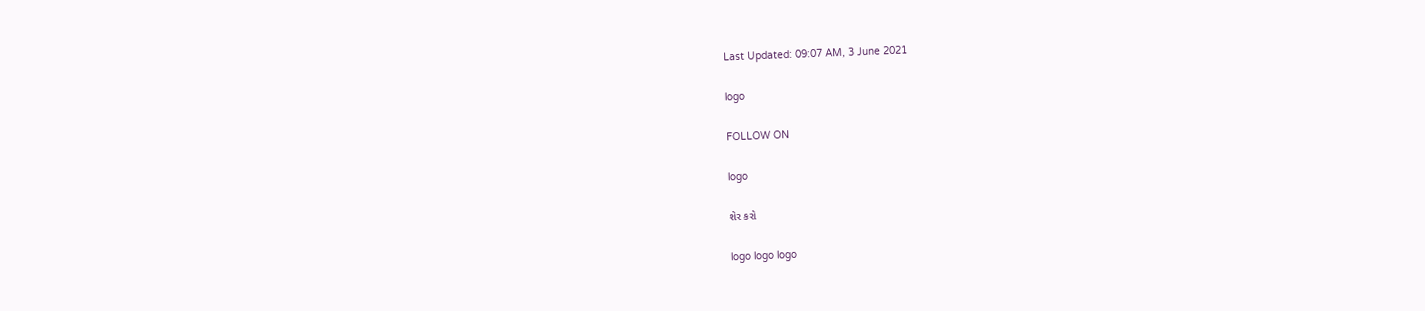Last Updated: 09:07 AM, 3 June 2021

logo

FOLLOW ON

logo

શેર કરો

logo logo logo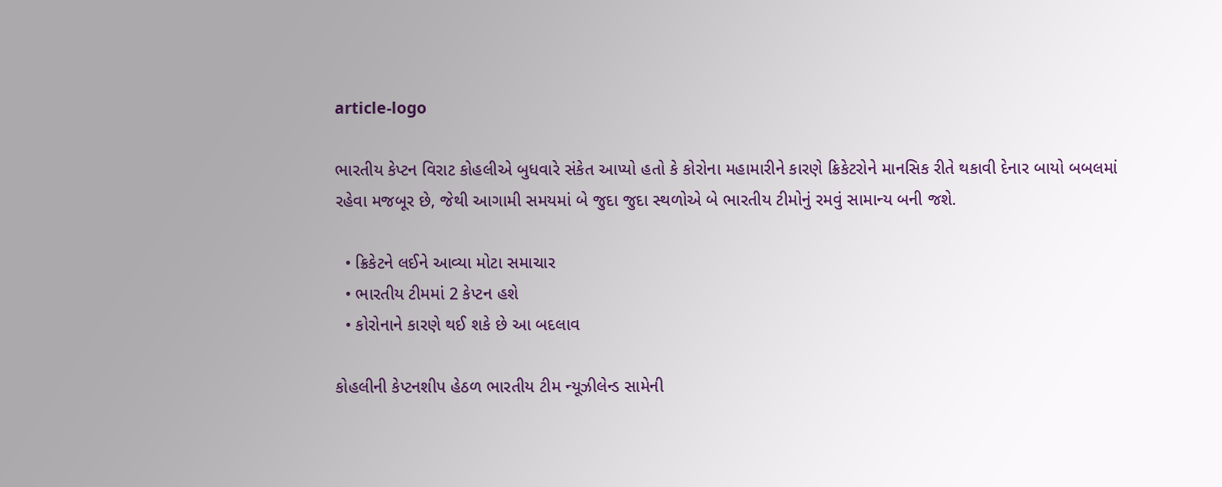article-logo

ભારતીય કેપ્ટન વિરાટ કોહલીએ બુધવારે સંકેત આપ્યો હતો કે કોરોના મહામારીને કારણે ક્રિકેટરોને માનસિક રીતે થકાવી દેનાર બાયો બબલમાં રહેવા મજબૂર છે, જેથી આગામી સમયમાં બે જુદા જુદા સ્થળોએ બે ભારતીય ટીમોનું રમવું સામાન્ય બની જશે.

  • ક્રિકેટને લઈને આવ્યા મોટા સમાચાર
  • ભારતીય ટીમમાં 2 કેપ્ટન હશે
  • કોરોનાને કારણે થઈ શકે છે આ બદલાવ

કોહલીની કેપ્ટનશીપ હેઠળ ભારતીય ટીમ ન્યૂઝીલેન્ડ સામેની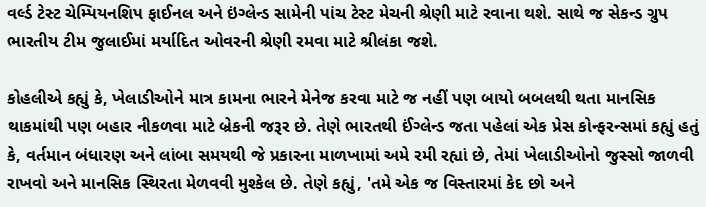વર્લ્ડ ટેસ્ટ ચેમ્પિયનશિપ ફાઈનલ અને ઇંગ્લેન્ડ સામેની પાંચ ટેસ્ટ મેચની શ્રેણી માટે રવાના થશે. સાથે જ સેકન્ડ ગ્રુપ ભારતીય ટીમ જુલાઈમાં મર્યાદિત ઓવરની શ્રેણી રમવા માટે શ્રીલંકા જશે.

કોહલીએ કહ્યું કે, ખેલાડીઓને માત્ર કામના ભારને મેનેજ કરવા માટે જ નહીં પણ બાયો બબલથી થતા માનસિક થાકમાંથી પણ બહાર નીકળવા માટે બ્રેકની જરૂર છે. તેણે ભારતથી ઈંગ્લેન્ડ જતા પહેલાં એક પ્રેસ કોન્ફરન્સમાં કહ્યું હતું કે, વર્તમાન બંધારણ અને લાંબા સમયથી જે પ્રકારના માળખામાં અમે રમી રહ્યાં છે, તેમાં ખેલાડીઓનો જુસ્સો જાળવી રાખવો અને માનસિક સ્થિરતા મેળવવી મુશ્કેલ છે. તેણે કહ્યું, 'તમે એક જ વિસ્તારમાં કેદ છો અને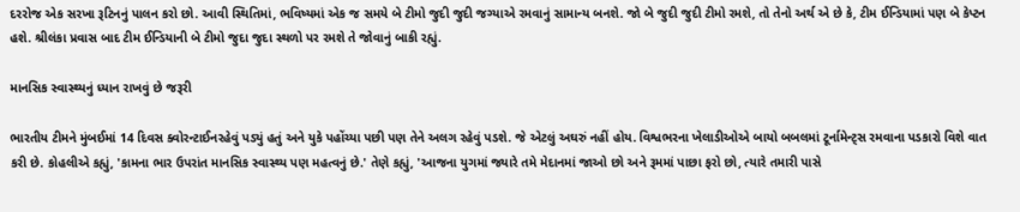દરરોજ એક સરખા રૂટિનનું પાલન કરો છો. આવી સ્થિતિમાં, ભવિષ્યમાં એક જ સમયે બે ટીમો જુદી જુદી જગ્યાએ રમવાનું સામાન્ય બનશે. જો બે જુદી જુદી ટીમો રમશે, તો તેનો અર્થ એ છે કે, ટીમ ઈન્ડિયામાં પણ બે કેપ્ટન હશે. શ્રીલંકા પ્રવાસ બાદ ટીમ ઈન્ડિયાની બે ટીમો જુદા જુદા સ્થળો પર રમશે તે જોવાનું બાકી રહ્યું.

માનસિક સ્વાસ્થ્યનું ધ્યાન રાખવું છે જરૂરી

ભારતીય ટીમને મુંબઈમાં 14 દિવસ ક્વોરન્ટાઈનરહેવું પડ્યું હતું અને યુકે પહોંચ્યા પછી પણ તેને અલગ રહેવું પડશે. જે એટલું અઘરું નહીં હોય. વિશ્વભરના ખેલાડીઓએ બાયો બબલમાં ટૂર્નામેન્ટ્સ રમવાના પડકારો વિશે વાત કરી છે. કોહલીએ કહ્યું, 'કામના ભાર ઉપરાંત માનસિક સ્વાસ્થ્ય પણ મહત્વનું છે.' તેણે કહ્યું, 'આજના યુગમાં જ્યારે તમે મેદાનમાં જાઓ છો અને રૂમમાં પાછા ફરો છો, ત્યારે તમારી પાસે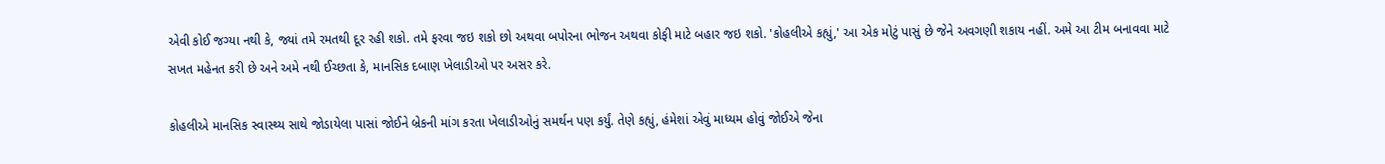એવી કોઈ જગ્યા નથી કે, જ્યાં તમે રમતથી દૂર રહી શકો. તમે ફરવા જઇ શકો છો અથવા બપોરના ભોજન અથવા કોફી માટે બહાર જઇ શકો. 'કોહલીએ કહ્યું,' આ એક મોટું પાસું છે જેને અવગણી શકાય નહીં. અમે આ ટીમ બનાવવા માટે સખત મહેનત કરી છે અને અમે નથી ઈચ્છતા કે, માનસિક દબાણ ખેલાડીઓ પર અસર કરે.

કોહલીએ માનસિક સ્વાસ્થ્ય સાથે જોડાયેલા પાસાં જોઈને બ્રેકની માંગ કરતા ખેલાડીઓનું સમર્થન પણ કર્યું. તેણે કહ્યું, હંમેશાં એવું માધ્યમ હોવું જોઈએ જેના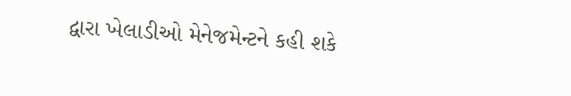દ્વારા ખેલાડીઓ મેનેજમેન્ટને કહી શકે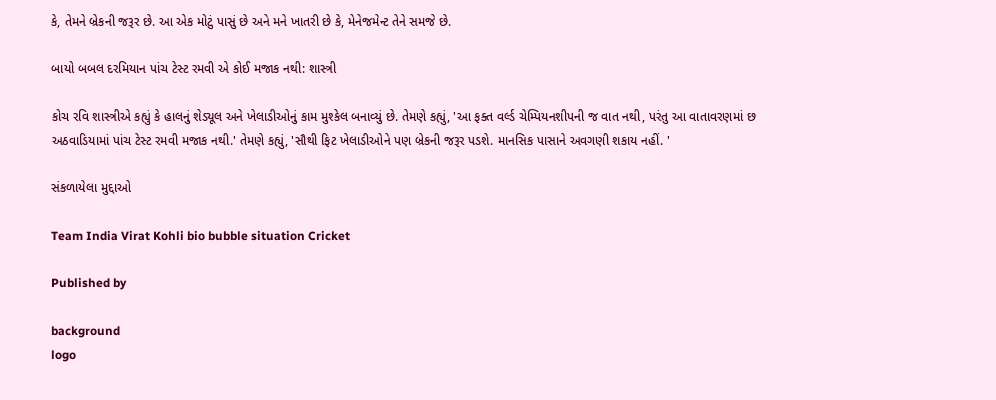કે, તેમને બ્રેકની જરૂર છે. આ એક મોટું પાસું છે અને મને ખાતરી છે કે, મેનેજમેન્ટ તેને સમજે છે.

બાયો બબલ દરમિયાન પાંચ ટેસ્ટ રમવી એ કોઈ મજાક નથી: શાસ્ત્રી

કોચ રવિ શાસ્ત્રીએ કહ્યું કે હાલનું શેડ્યૂલ અને ખેલાડીઓનું કામ મુશ્કેલ બનાવ્યું છે. તેમણે કહ્યું, 'આ ફક્ત વર્લ્ડ ચેમ્પિયનશીપની જ વાત નથી, પરંતુ આ વાતાવરણમાં છ અઠવાડિયામાં પાંચ ટેસ્ટ રમવી મજાક નથી.' તેમણે કહ્યું, 'સૌથી ફિટ ખેલાડીઓને પણ બ્રેકની જરૂર પડશે. માનસિક પાસાને અવગણી શકાય નહીં. '

સંકળાયેલા મુદ્દાઓ

Team India Virat Kohli bio bubble situation Cricket

Published by

background
logo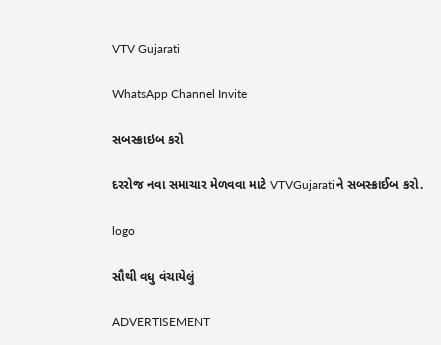VTV Gujarati

WhatsApp Channel Invite

સબસ્ક્રાઇબ કરો

દરરોજ નવા સમાચાર મેળવવા માટે VTVGujaratiને સબસ્ક્રાઈબ કરો.

logo

સૌથી વધુ વંચાયેલું

ADVERTISEMENT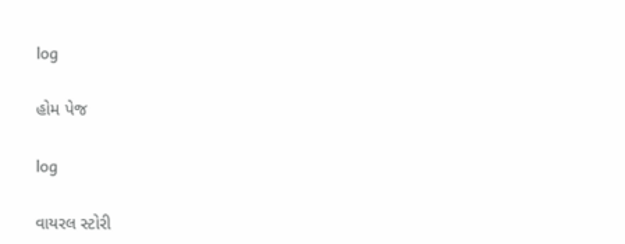log

હોમ પેજ

log

વાયરલ સ્ટોરી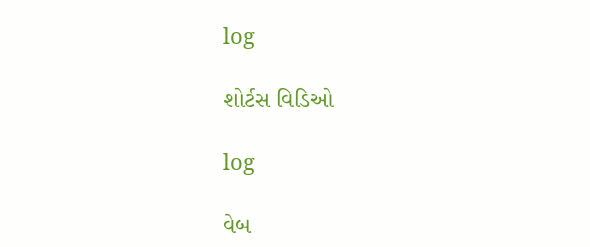log

શોર્ટસ વિડિઓ

log

વેબ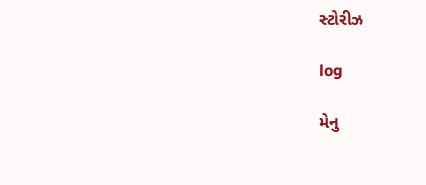સ્ટોરીઝ

log

મેનુ